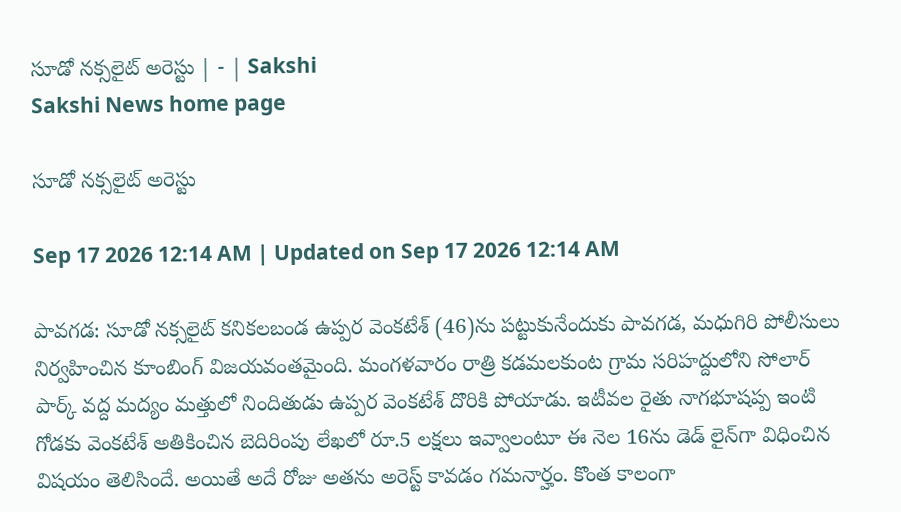సూడో నక్సలైట్‌ అరెస్టు | - | Sakshi
Sakshi News home page

సూడో నక్సలైట్‌ అరెస్టు

Sep 17 2026 12:14 AM | Updated on Sep 17 2026 12:14 AM

పావగడ: సూడో నక్సలైట్‌ కనికలబండ ఉప్పర వెంకటేశ్‌ (46)ను పట్టుకునేందుకు పావగడ, మధుగిరి పోలీసులు నిర్వహించిన కూంబింగ్‌ విజయవంతమైంది. మంగళవారం రాత్రి కడమలకుంట గ్రామ సరిహద్దులోని సోలార్‌ పార్క్‌ వద్ద మద్యం మత్తులో నిందితుడు ఉప్పర వెంకటేశ్‌ దొరికి పోయాడు. ఇటీవల రైతు నాగభూషప్ప ఇంటి గోడకు వెంకటేశ్‌ అతికించిన బెదిరింపు లేఖలో రూ.5 లక్షలు ఇవ్వాలంటూ ఈ నెల 16ను డెడ్‌ లైన్‌గా విధించిన విషయం తెలిసిందే. అయితే అదే రోజు అతను అరెస్ట్‌ కావడం గమనార్హం. కొంత కాలంగా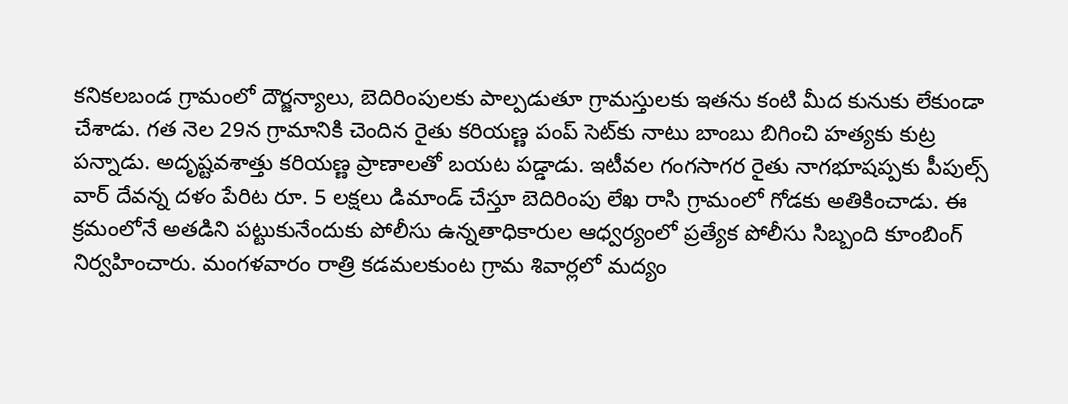కనికలబండ గ్రామంలో దౌర్జన్యాలు, బెదిరింపులకు పాల్పడుతూ గ్రామస్తులకు ఇతను కంటి మీద కునుకు లేకుండా చేశాడు. గత నెల 29న గ్రామానికి చెందిన రైతు కరియణ్ణ పంప్‌ సెట్‌కు నాటు బాంబు బిగించి హత్యకు కుట్ర పన్నాడు. అదృష్టవశాత్తు కరియణ్ణ ప్రాణాలతో బయట పడ్డాడు. ఇటీవల గంగసాగర రైతు నాగభూషప్పకు పీపుల్స్‌ వార్‌ దేవన్న దళం పేరిట రూ. 5 లక్షలు డిమాండ్‌ చేస్తూ బెదిరింపు లేఖ రాసి గ్రామంలో గోడకు అతికించాడు. ఈ క్రమంలోనే అతడిని పట్టుకునేందుకు పోలీసు ఉన్నతాధికారుల ఆధ్వర్యంలో ప్రత్యేక పోలీసు సిబ్బంది కూంబింగ్‌ నిర్వహించారు. మంగళవారం రాత్రి కడమలకుంట గ్రామ శివార్లలో మద్యం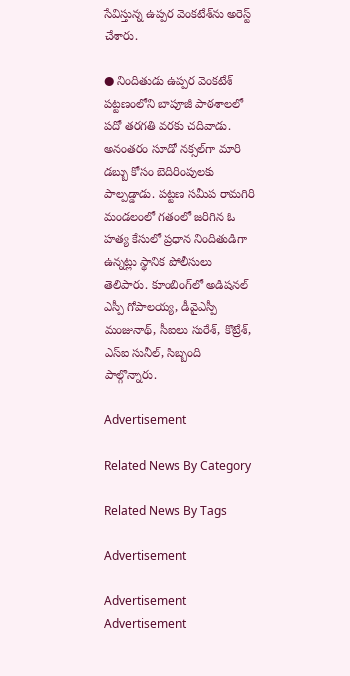సేవిస్తున్న ఉప్పర వెంకటేశ్‌ను అరెస్ట్‌ చేశారు.

● నిందితుడు ఉప్పర వెంకటేశ్‌ పట్టణంలోని బాపూజీ పాఠశాలలో పదో తరగతి వరకు చదివాడు. అనంతరం సూడో నక్సల్‌గా మారి డబ్బు కోసం బెదిరింపులకు పాల్పడ్డాడు. పట్టణ సమీప రామగిరి మండలంలో గతంలో జరిగిన ఓ హత్య కేసులో ప్రధాన నిందితుడిగా ఉన్నట్లు స్థానిక పోలీసులు తెలిపారు. కూంబింగ్‌లో అడిషనల్‌ ఎస్పీ గోపాలయ్య, డీవైఎస్పీ మంజునాథ్‌, సీఐలు సురేశ్‌, కొట్రేశ్‌, ఎస్‌ఐ సునీల్‌, సిబ్బంది పాల్గొన్నారు.

Advertisement

Related News By Category

Related News By Tags

Advertisement

Advertisement
Advertisement